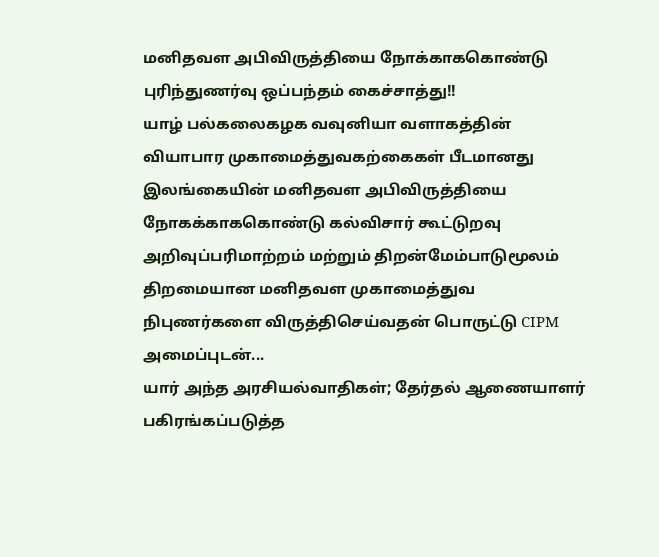மனிதவள அபிவிருத்தியை நோக்காககொண்டு புரிந்துணர்வு ஒப்பந்தம் கைச்சாத்து!!
யாழ் பல்கலைகழக வவுனியா வளாகத்தின் வியாபார முகாமைத்துவகற்கைகள் பீடமானது இலங்கையின் மனிதவள அபிவிருத்தியை நோகக்காககொண்டு கல்விசார் கூட்டுறவு அறிவுப்பரிமாற்றம் மற்றும் திறன்மேம்பாடுமூலம் திறமையான மனிதவள முகாமைத்துவ நிபுணர்களை விருத்திசெய்வதன் பொருட்டு CIPM அமைப்புடன்...
யார் அந்த அரசியல்வாதிகள்; தேர்தல் ஆணையாளர் பகிரங்கப்படுத்த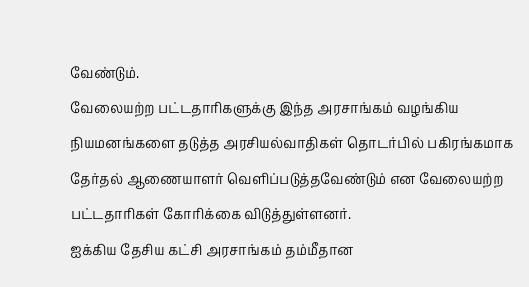வேண்டும்.
வேலையற்ற பட்டதாரிகளுக்கு இந்த அரசாங்கம் வழங்கிய நியமனங்களை தடுத்த அரசியல்வாதிகள் தொடர்பில் பகிரங்கமாக தேர்தல் ஆணையாளர் வெளிப்படுத்தவேண்டும் என வேலையற்ற பட்டதாரிகள் கோரிக்கை விடுத்துள்ளனர்.
ஐக்கிய தேசிய கட்சி அரசாங்கம் தம்மீதான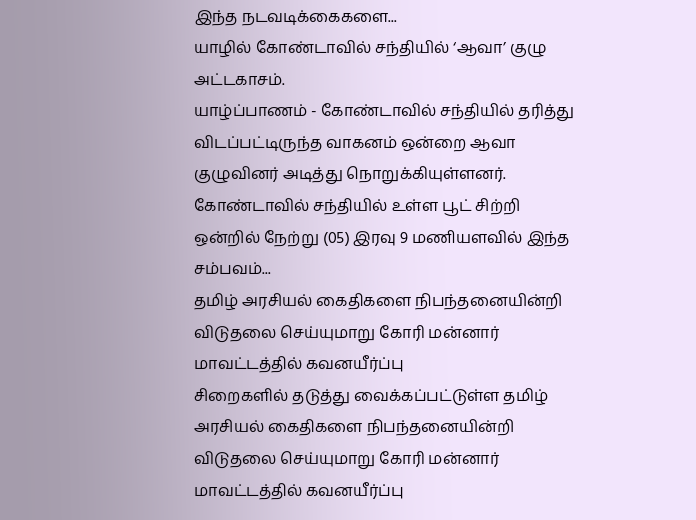இந்த நடவடிக்கைகளை...
யாழில் கோண்டாவில் சந்தியில் ‘ஆவா’ குழு அட்டகாசம்.
யாழ்ப்பாணம் - கோண்டாவில் சந்தியில் தரித்து விடப்பட்டிருந்த வாகனம் ஒன்றை ஆவா குழுவினர் அடித்து நொறுக்கியுள்ளனர்.
கோண்டாவில் சந்தியில் உள்ள பூட் சிற்றி ஒன்றில் நேற்று (05) இரவு 9 மணியளவில் இந்த சம்பவம்...
தமிழ் அரசியல் கைதிகளை நிபந்தனையின்றி விடுதலை செய்யுமாறு கோரி மன்னார் மாவட்டத்தில் கவனயீர்ப்பு
சிறைகளில் தடுத்து வைக்கப்பட்டுள்ள தமிழ் அரசியல் கைதிகளை நிபந்தனையின்றி விடுதலை செய்யுமாறு கோரி மன்னார் மாவட்டத்தில் கவனயீர்ப்பு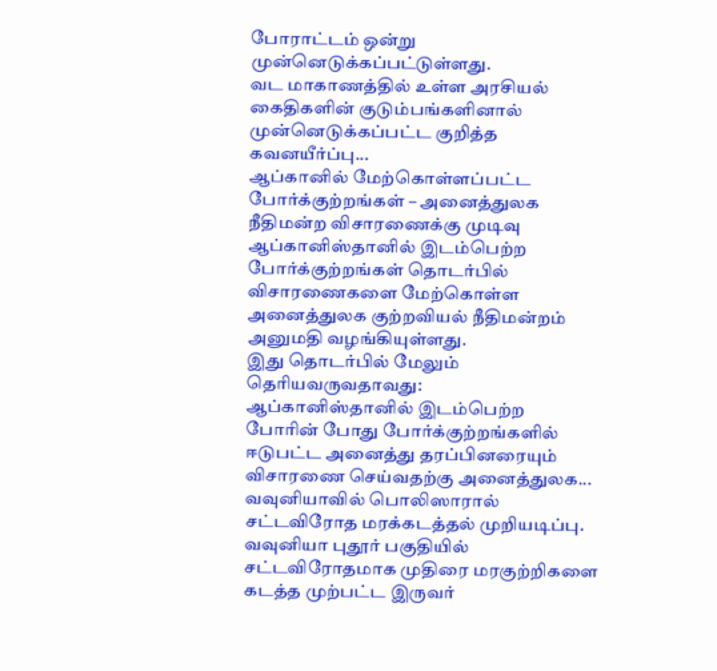போராட்டம் ஒன்று முன்னெடுக்கப்பட்டுள்ளது.
வட மாகாணத்தில் உள்ள அரசியல் கைதிகளின் குடும்பங்களினால் முன்னெடுக்கப்பட்ட குறித்த கவனயீர்ப்பு...
ஆப்கானில் மேற்கொள்ளப்பட்ட போர்க்குற்றங்கள் – அனைத்துலக நீதிமன்ற விசாரணைக்கு முடிவு
ஆப்கானிஸ்தானில் இடம்பெற்ற போர்க்குற்றங்கள் தொடர்பில் விசாரணைகளை மேற்கொள்ள அனைத்துலக குற்றவியல் நீதிமன்றம் அனுமதி வழங்கியுள்ளது.
இது தொடர்பில் மேலும் தெரியவருவதாவது:
ஆப்கானிஸ்தானில் இடம்பெற்ற போரின் போது போர்க்குற்றங்களில் ஈடுபட்ட அனைத்து தரப்பினரையும் விசாரணை செய்வதற்கு அனைத்துலக...
வவுனியாவில் பொலிஸாரால் சட்டவிரோத மரக்கடத்தல் முறியடிப்பு.
வவுனியா புதூர் பகுதியில் சட்டவிரோதமாக முதிரை மரகுற்றிகளை கடத்த முற்பட்ட இருவர்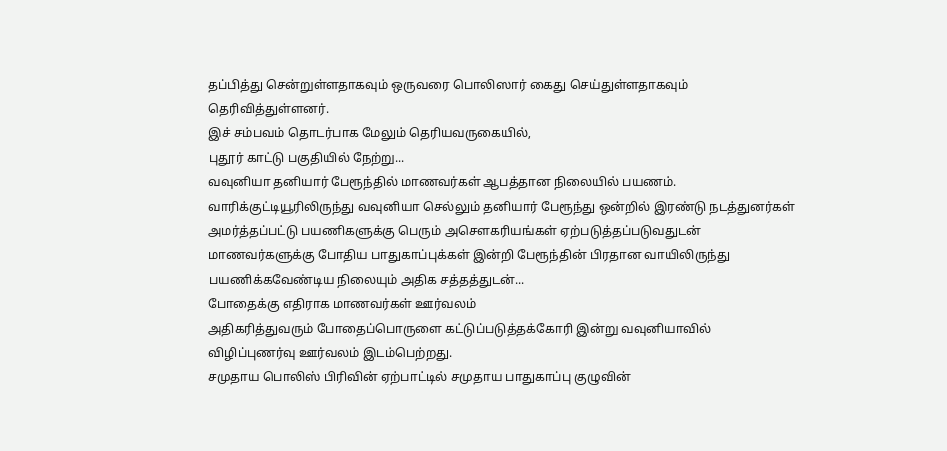தப்பித்து சென்றுள்ளதாகவும் ஒருவரை பொலிஸார் கைது செய்துள்ளதாகவும் தெரிவித்துள்ளனர்.
இச் சம்பவம் தொடர்பாக மேலும் தெரியவருகையில்,
புதூர் காட்டு பகுதியில் நேற்று...
வவுனியா தனியார் பேரூந்தில் மாணவர்கள் ஆபத்தான நிலையில் பயணம்.
வாரிக்குட்டியூரிலிருந்து வவுனியா செல்லும் தனியார் பேரூந்து ஒன்றில் இரண்டு நடத்துனர்கள் அமர்த்தப்பட்டு பயணிகளுக்கு பெரும் அசௌகரியங்கள் ஏற்படுத்தப்படுவதுடன் மாணவர்களுக்கு போதிய பாதுகாப்புக்கள் இன்றி பேரூந்தின் பிரதான வாயிலிருந்து பயணிக்கவேண்டிய நிலையும் அதிக சத்தத்துடன்...
போதைக்கு எதிராக மாணவர்கள் ஊர்வலம்
அதிகரித்துவரும் போதைப்பொருளை கட்டுப்படுத்தக்கோரி இன்று வவுனியாவில் விழிப்புணர்வு ஊர்வலம் இடம்பெற்றது.
சமுதாய பொலிஸ் பிரிவின் ஏற்பாட்டில் சமுதாய பாதுகாப்பு குழுவின்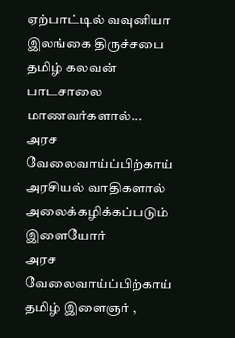ஏற்பாட்டில் வவுனியா இலங்கை திருச்சபை தமிழ் கலவன் பாடசாலை மாணவர்களால்...
அரச வேலைவாய்ப்பிற்காய் அரசியல் வாதிகளால் அலைக்கழிக்கப்படும் இளையோர்
அரச வேலைவாய்ப்பிற்காய் தமிழ் இளைஞர் ,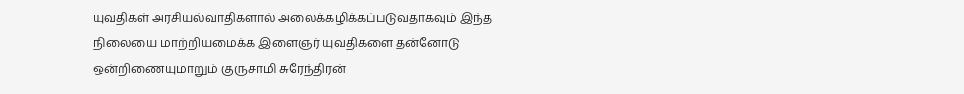யுவதிகள் அரசியல்வாதிகளால் அலைக்கழிக்கப்படுவதாகவும் இந்த நிலையை மாற்றியமைக்க இளைஞர் யுவதிகளை தன்னோடு ஒன்றிணையுமாறும் குருசாமி சுரேந்திரன்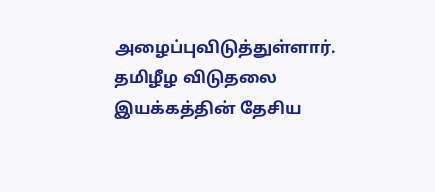அழைப்புவிடுத்துள்ளார்.
தமிழீழ விடுதலை இயக்கத்தின் தேசிய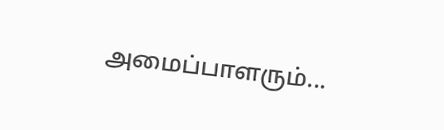அமைப்பாளரும்...